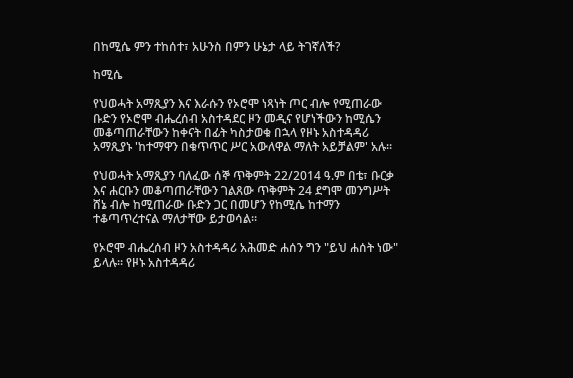በከሚሴ ምን ተከሰተ፣ አሁንስ በምን ሁኔታ ላይ ትገኛለች?

ከሚሴ

የህወሓት አማጺያን እና እራሱን የኦሮሞ ነጻነት ጦር ብሎ የሚጠራው ቡድን የኦሮሞ ብሔረሰብ አስተዳደር ዞን መዲና የሆነችውን ከሚሴን መቆጣጠራቸውን ከቀናት በፊት ካስታወቁ በኋላ የዞኑ አስተዳዳሪ አማጺያኑ 'ከተማዋን በቁጥጥር ሥር አውለዋል ማለት አይቻልም' አሉ።

የህወሓት አማጺያን ባለፈው ሰኞ ጥቅምት 22/2014 ዓ.ም በቴ፣ ቡርቃ እና ሐርቡን መቆጣጠራቸውን ገልጸው ጥቅምት 24 ደግሞ መንግሥት ሸኔ ብሎ ከሚጠራው ቡድን ጋር በመሆን የከሚሴ ከተማን ተቆጣጥረተናል ማለታቸው ይታወሳል።

የኦሮሞ ብሔረሰብ ዞን አስተዳዳሪ አሕመድ ሐሰን ግን "ይህ ሐሰት ነው" ይላሉ። የዞኑ አስተዳዳሪ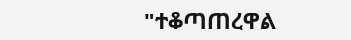"ተቆጣጠረዋል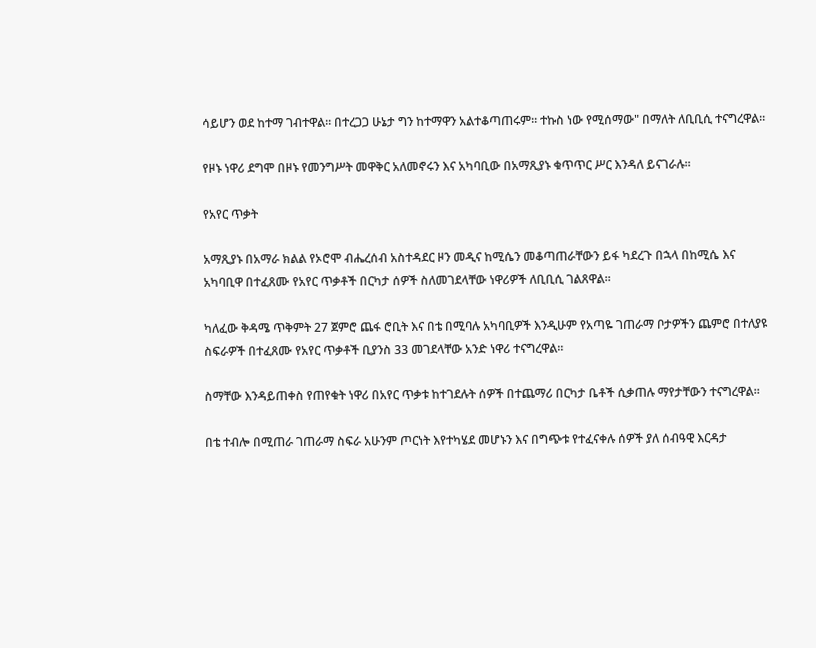ሳይሆን ወደ ከተማ ገብተዋል። በተረጋጋ ሁኔታ ግን ከተማዋን አልተቆጣጠሩም። ተኩስ ነው የሚሰማው" በማለት ለቢቢሲ ተናግረዋል።

የዞኑ ነዋሪ ደግሞ በዞኑ የመንግሥት መዋቅር አለመኖሩን እና አካባቢው በአማጺያኑ ቁጥጥር ሥር እንዳለ ይናገራሉ።

የአየር ጥቃት

አማጺያኑ በአማራ ክልል የኦሮሞ ብሔረሰብ አስተዳደር ዞን መዲና ከሚሴን መቆጣጠራቸውን ይፋ ካደረጉ በኋላ በከሚሴ እና አካባቢዋ በተፈጸሙ የአየር ጥቃቶች በርካታ ሰዎች ስለመገደላቸው ነዋሪዎች ለቢቢሲ ገልጸዋል።

ካለፈው ቅዳሜ ጥቅምት 27 ጀምሮ ጨፋ ሮቢት እና በቴ በሚባሉ አካባቢዎች እንዲሁም የአጣዬ ገጠራማ ቦታዎችን ጨምሮ በተለያዩ ስፍራዎች በተፈጸሙ የአየር ጥቃቶች ቢያንስ 33 መገደላቸው አንድ ነዋሪ ተናግረዋል።

ስማቸው እንዳይጠቀስ የጠየቁት ነዋሪ በአየር ጥቃቱ ከተገደሉት ሰዎች በተጨማሪ በርካታ ቤቶች ሲቃጠሉ ማየታቸውን ተናግረዋል።

በቴ ተብሎ በሚጠራ ገጠራማ ስፍራ አሁንም ጦርነት እየተካሄደ መሆኑን እና በግጭቱ የተፈናቀሉ ሰዎች ያለ ሰብዓዊ እርዳታ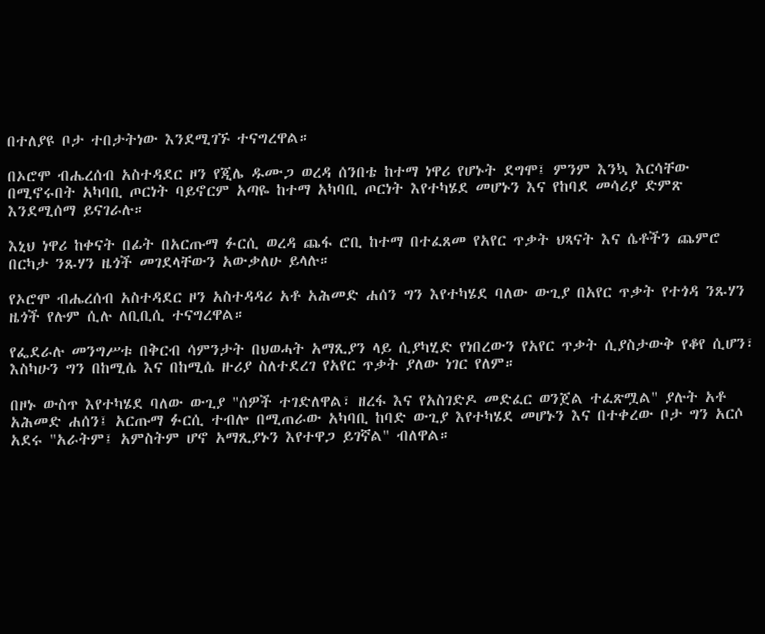በተለያዩ ቦታ ተበታትነው እንደሚገኙ ተናግረዋል።

በኦሮሞ ብሔረሰብ አስተዳደር ዞን የጂሌ ዱሙጋ ወረዳ ሰንበቴ ከተማ ነዋሪ የሆኑት ደግሞ፤ ምንም እንኳ እርሳቸው በሚኖሩበት አካባቢ ጦርነት ባይኖርም አጣዬ ከተማ አካባቢ ጦርነት እየተካሄደ መሆኑን እና የከባደ መሳሪያ ድምጽ እንደሚሰማ ይናገራሉ።

እኒህ ነዋሪ ከቀናት በፊት በአርጡማ ፉርሲ ወረዳ ጨፋ ሮቢ ከተማ በተፈጸመ የአየር ጥቃት ህጻናት እና ሴቶችን ጨምሮ በርካታ ንጹሃን ዜጎች መገደላቸውን አውቃለሁ ይላሉ።

የኦሮሞ ብሔረሰብ አስተዳደር ዞን አስተዳዳሪ አቶ አሕመድ ሐሰን ግን እየተካሄደ ባለው ውጊያ በአየር ጥቃት የተጎዳ ንጹሃን ዜጎች የሉም ሲሉ ለቢቢሲ ተናግረዋል።

የፌደራሉ መንግሥቱ በቅርብ ሳምንታት በህወሓት አማጺያን ላይ ሲያካሂድ የነበረውን የአየር ጥቃት ሲያስታውቅ የቆየ ሲሆን፣ እስካሁን ግን በከሚሴ እና በከሚሴ ዙሪያ ስለተደረገ የአየር ጥቃት ያለው ነገር የለም።

በዞኑ ውስጥ እየተካሄደ ባለው ውጊያ "ሰዎች ተገድለዋል፣ ዘረፋ እና የአስገድዶ መድፈር ወንጀል ተፈጽሟል" ያሉት አቶ አሕመድ ሐሰን፤ አርጡማ ፉርሲ ተብሎ በሚጠራው አካባቢ ከባድ ውጊያ እየተካሄደ መሆኑን እና በተቀረው ቦታ ግን አርሶ አደሩ "አራትም፤ አምስትም ሆኖ አማጺያኑን እየተዋጋ ይገኛል" ብለዋል።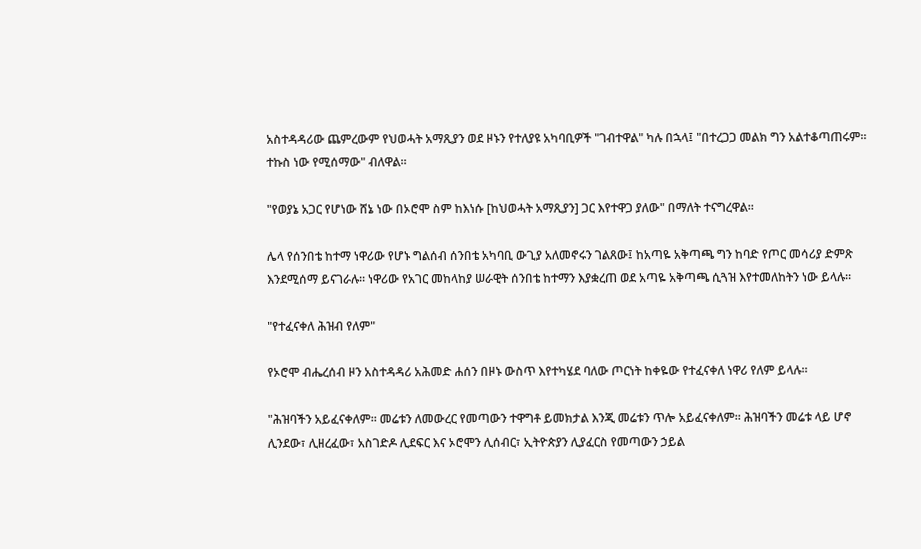አስተዳዳሪው ጨምረውም የህወሓት አማጺያን ወደ ዞኑን የተለያዩ አካባቢዎች "ገብተዋል" ካሉ በኋላ፤ "በተረጋጋ መልክ ግን አልተቆጣጠሩም። ተኩስ ነው የሚሰማው" ብለዋል።

"የወያኔ አጋር የሆነው ሸኔ ነው በኦሮሞ ስም ከእነሱ [ከህወሓት አማጺያን] ጋር እየተዋጋ ያለው" በማለት ተናግረዋል።

ሌላ የሰንበቴ ከተማ ነዋሪው የሆኑ ግልሰብ ሰንበቴ አካባቢ ውጊያ አለመኖሩን ገልጸው፤ ከአጣዬ አቅጣጫ ግን ከባድ የጦር መሳሪያ ድምጽ እንደሚሰማ ይናገራሉ። ነዋሪው የአገር መከላከያ ሠራዊት ሰንበቴ ከተማን እያቋረጠ ወደ አጣዬ አቅጣጫ ሲጓዝ እየተመለከትን ነው ይላሉ።

"የተፈናቀለ ሕዝብ የለም"

የኦሮሞ ብሔረሰብ ዞን አስተዳዳሪ አሕመድ ሐሰን በዞኑ ውስጥ እየተካሄደ ባለው ጦርነት ከቀዬው የተፈናቀለ ነዋሪ የለም ይላሉ።

"ሕዝባችን አይፈናቀለም። መሬቱን ለመውረር የመጣውን ተዋግቶ ይመክታል እንጂ መሬቱን ጥሎ አይፈናቀለም። ሕዝባችን መሬቱ ላይ ሆኖ ሊንደው፣ ሊዘረፈው፣ አስገድዶ ሊደፍር እና ኦሮሞን ሊሰብር፣ ኢትዮጵያን ሊያፈርስ የመጣውን ኃይል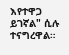እየተዋጋ ይገኛል" ሲሉ ተናግረዋል።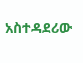አስተዳደሪው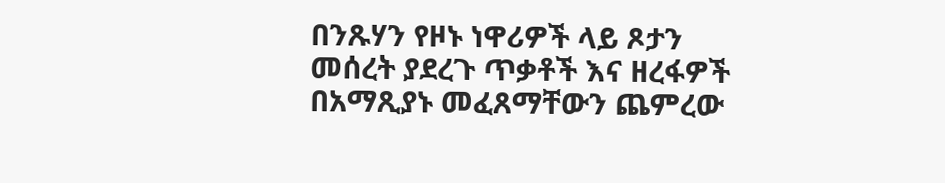በንጹሃን የዞኑ ነዋሪዎች ላይ ጾታን መሰረት ያደረጉ ጥቃቶች እና ዘረፋዎች በአማጺያኑ መፈጸማቸውን ጨምረው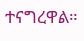ተናግረዋል።